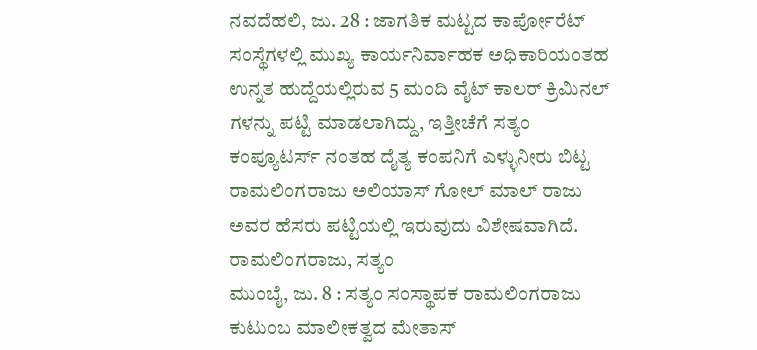ನವದೆಹಲಿ, ಜು. 28 : ಜಾಗತಿಕ ಮಟ್ಟದ ಕಾರ್ಪೋರೆಟ್ ಸಂಸ್ಥೆಗಳಲ್ಲಿ ಮುಖ್ಯ ಕಾರ್ಯನಿರ್ವಾಹಕ ಅಧಿಕಾರಿಯಂತಹ ಉನ್ನತ ಹುದ್ದೆಯಲ್ಲಿರುವ 5 ಮಂದಿ ವೈಟ್ ಕಾಲರ್ ಕ್ರಿಮಿನಲ್ ಗಳನ್ನು ಪಟ್ಟಿ ಮಾಡಲಾಗಿದ್ದು, ಇತ್ತೀಚೆಗೆ ಸತ್ಯಂ ಕಂಪ್ಯೂಟರ್ಸ್ ನಂತಹ ದೈತ್ಯ ಕಂಪನಿಗೆ ಎಳ್ಳುನೀರು ಬಿಟ್ಟ ರಾಮಲಿಂಗರಾಜು ಅಲಿಯಾಸ್ ಗೋಲ್ ಮಾಲ್ ರಾಜು ಅವರ ಹೆಸರು ಪಟ್ಟಿಯಲ್ಲಿ ಇರುವುದು ವಿಶೇಷವಾಗಿದೆ. ರಾಮಲಿಂಗರಾಜು, ಸತ್ಯಂ
ಮುಂಬೈ, ಜು. 8 : ಸತ್ಯಂ ಸಂಸ್ಥಾಪಕ ರಾಮಲಿಂಗರಾಜು ಕುಟುಂಬ ಮಾಲೀಕತ್ವದ ಮೇತಾಸ್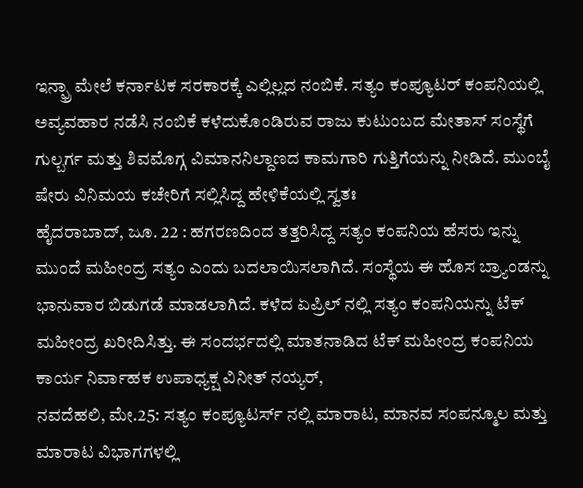ಇನ್ಫ್ರಾ ಮೇಲೆ ಕರ್ನಾಟಕ ಸರಕಾರಕ್ಕೆ ಎಲ್ಲಿಲ್ಲದ ನಂಬಿಕೆ. ಸತ್ಯಂ ಕಂಪ್ಯೂಟರ್ ಕಂಪನಿಯಲ್ಲಿ ಅವ್ಯವಹಾರ ನಡೆಸಿ ನಂಬಿಕೆ ಕಳೆದುಕೊಂಡಿರುವ ರಾಜು ಕುಟುಂಬದ ಮೇತಾಸ್ ಸಂಸ್ಥೆಗೆ ಗುಲ್ಬರ್ಗ ಮತ್ತು ಶಿವಮೊಗ್ಗ ವಿಮಾನನಿಲ್ದಾಣದ ಕಾಮಗಾರಿ ಗುತ್ತಿಗೆಯನ್ನು ನೀಡಿದೆ. ಮುಂಬೈ ಷೇರು ವಿನಿಮಯ ಕಚೇರಿಗೆ ಸಲ್ಲಿಸಿದ್ದ ಹೇಳಿಕೆಯಲ್ಲಿ ಸ್ವತಃ
ಹೈದರಾಬಾದ್, ಜೂ. 22 : ಹಗರಣದಿಂದ ತತ್ತರಿಸಿದ್ದ ಸತ್ಯಂ ಕಂಪನಿಯ ಹೆಸರು ಇನ್ನು ಮುಂದೆ ಮಹೀಂದ್ರ ಸತ್ಯಂ ಎಂದು ಬದಲಾಯಿಸಲಾಗಿದೆ. ಸಂಸ್ಥೆಯ ಈ ಹೊಸ ಬ್ರ್ಯಾಂಡನ್ನು ಭಾನುವಾರ ಬಿಡುಗಡೆ ಮಾಡಲಾಗಿದೆ. ಕಳೆದ ಏಪ್ರಿಲ್ ನಲ್ಲಿ ಸತ್ಯಂ ಕಂಪನಿಯನ್ನು ಟೆಕ್ ಮಹೀಂದ್ರ ಖರೀದಿಸಿತ್ತು. ಈ ಸಂದರ್ಭದಲ್ಲಿ ಮಾತನಾಡಿದ ಟೆಕ್ ಮಹೀಂದ್ರ ಕಂಪನಿಯ ಕಾರ್ಯ ನಿರ್ವಾಹಕ ಉಪಾಧ್ಯಕ್ಷ ವಿನೀತ್ ನಯ್ಯರ್,
ನವದೆಹಲಿ, ಮೇ.25: ಸತ್ಯಂ ಕಂಪ್ಯೂಟರ್ಸ್ ನಲ್ಲಿ ಮಾರಾಟ, ಮಾನವ ಸಂಪನ್ಮೂಲ ಮತ್ತು ಮಾರಾಟ ವಿಭಾಗಗಳಲ್ಲಿ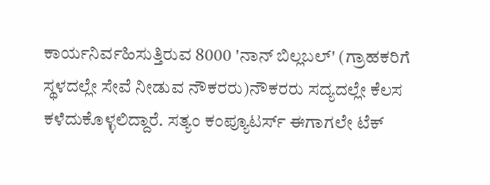ಕಾರ್ಯನಿರ್ವಹಿಸುತ್ತಿರುವ 8000 'ನಾನ್ ಬಿಲ್ಲಬಲ್' (ಗ್ರಾಹಕರಿಗೆ ಸ್ಥಳದಲ್ಲೇ ಸೇವೆ ನೀಡುವ ನೌಕರರು)ನೌಕರರು ಸದ್ಯದಲ್ಲೇ ಕೆಲಸ ಕಳೆದುಕೊಳ್ಳಲಿದ್ದಾರೆ. ಸತ್ಯಂ ಕಂಪ್ಯೂಟರ್ಸ್ ಈಗಾಗಲೇ ಟೆಕ್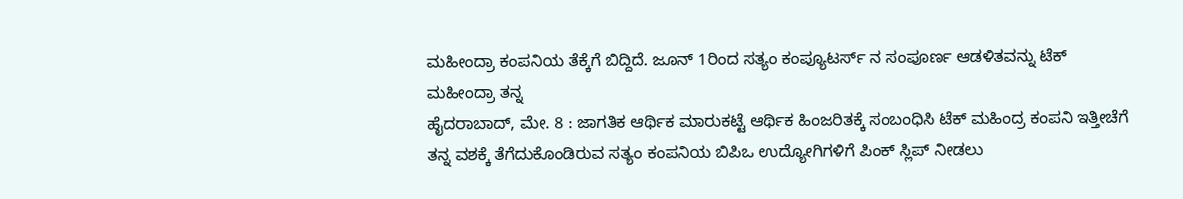ಮಹೀಂದ್ರಾ ಕಂಪನಿಯ ತೆಕ್ಕೆಗೆ ಬಿದ್ದಿದೆ. ಜೂನ್ 1ರಿಂದ ಸತ್ಯಂ ಕಂಪ್ಯೂಟರ್ಸ್ ನ ಸಂಪೂರ್ಣ ಆಡಳಿತವನ್ನು ಟೆಕ್ ಮಹೀಂದ್ರಾ ತನ್ನ
ಹೈದರಾಬಾದ್, ಮೇ. 8 : ಜಾಗತಿಕ ಆರ್ಥಿಕ ಮಾರುಕಟ್ಟೆ ಆರ್ಥಿಕ ಹಿಂಜರಿತಕ್ಕೆ ಸಂಬಂಧಿಸಿ ಟೆಕ್ ಮಹಿಂದ್ರ ಕಂಪನಿ ಇತ್ತೀಚೆಗೆ ತನ್ನ ವಶಕ್ಕೆ ತೆಗೆದುಕೊಂಡಿರುವ ಸತ್ಯಂ ಕಂಪನಿಯ ಬಿಪಿಒ ಉದ್ಯೋಗಿಗಳಿಗೆ ಪಿಂಕ್ ಸ್ಲಿಪ್ ನೀಡಲು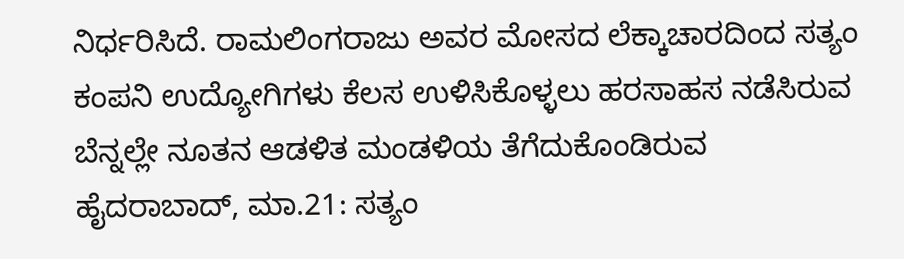ನಿರ್ಧರಿಸಿದೆ. ರಾಮಲಿಂಗರಾಜು ಅವರ ಮೋಸದ ಲೆಕ್ಕಾಚಾರದಿಂದ ಸತ್ಯಂ ಕಂಪನಿ ಉದ್ಯೋಗಿಗಳು ಕೆಲಸ ಉಳಿಸಿಕೊಳ್ಳಲು ಹರಸಾಹಸ ನಡೆಸಿರುವ ಬೆನ್ನಲ್ಲೇ ನೂತನ ಆಡಳಿತ ಮಂಡಳಿಯ ತೆಗೆದುಕೊಂಡಿರುವ
ಹೈದರಾಬಾದ್, ಮಾ.21: ಸತ್ಯಂ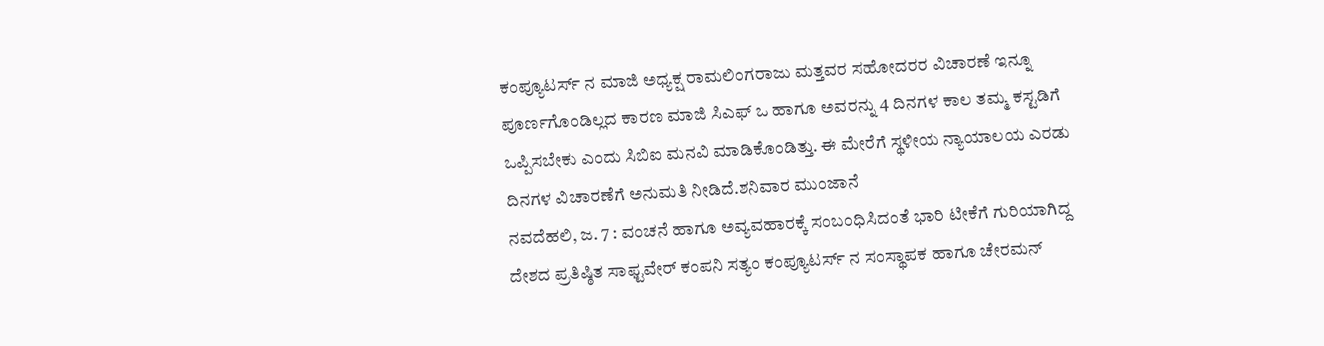ಕಂಪ್ಯೂಟರ್ಸ್ ನ ಮಾಜಿ ಅಧ್ಯಕ್ಷ ರಾಮಲಿಂಗರಾಜು ಮತ್ತವರ ಸಹೋದರರ ವಿಚಾರಣೆ ಇನ್ನೂ ಪೂರ್ಣಗೊಂಡಿಲ್ಲದ ಕಾರಣ ಮಾಜಿ ಸಿಎಫ್ ಒ ಹಾಗೂ ಅವರನ್ನು 4 ದಿನಗಳ ಕಾಲ ತಮ್ಮ ಕಸ್ಟಡಿಗೆ ಒಪ್ಪಿಸಬೇಕು ಎಂದು ಸಿಬಿಐ ಮನವಿ ಮಾಡಿಕೊಂಡಿತ್ತು. ಈ ಮೇರೆಗೆ ಸ್ಥಳೀಯ ನ್ಯಾಯಾಲಯ ಎರಡು ದಿನಗಳ ವಿಚಾರಣೆಗೆ ಅನುಮತಿ ನೀಡಿದೆ.ಶನಿವಾರ ಮುಂಜಾನೆ
ನವದೆಹಲಿ, ಜ. 7 : ವಂಚನೆ ಹಾಗೂ ಅವ್ಯವಹಾರಕ್ಕೆ ಸಂಬಂಧಿಸಿದಂತೆ ಭಾರಿ ಟೀಕೆಗೆ ಗುರಿಯಾಗಿದ್ದ ದೇಶದ ಪ್ರತಿಷ್ಠಿತ ಸಾಫ್ಟವೇರ್ ಕಂಪನಿ ಸತ್ಯಂ ಕಂಪ್ಯೂಟರ್ಸ್ ನ ಸಂಸ್ಥಾಪಕ ಹಾಗೂ ಚೇರಮನ್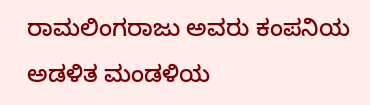ರಾಮಲಿಂಗರಾಜು ಅವರು ಕಂಪನಿಯ ಅಡಳಿತ ಮಂಡಳಿಯ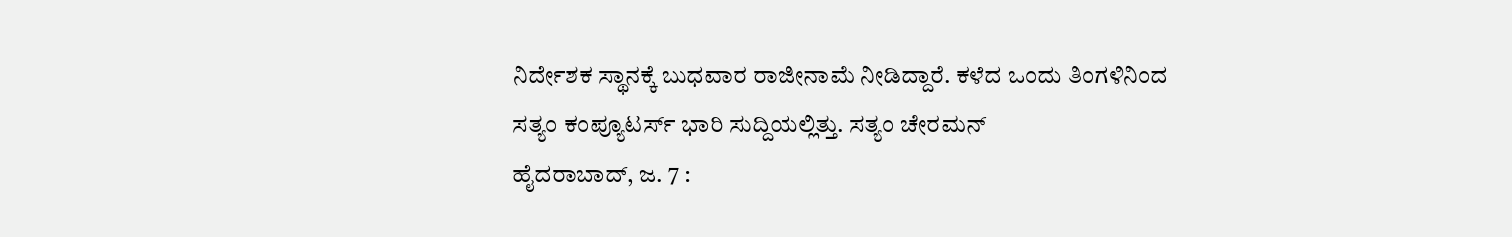ನಿರ್ದೇಶಕ ಸ್ಥಾನಕ್ಕೆ ಬುಧವಾರ ರಾಜೀನಾಮೆ ನೀಡಿದ್ದಾರೆ. ಕಳೆದ ಒಂದು ತಿಂಗಳಿನಿಂದ ಸತ್ಯಂ ಕಂಪ್ಯೂಟರ್ಸ್ ಭಾರಿ ಸುದ್ದಿಯಲ್ಲಿತ್ತು. ಸತ್ಯಂ ಚೇರಮನ್
ಹೈದರಾಬಾದ್, ಜ. 7 :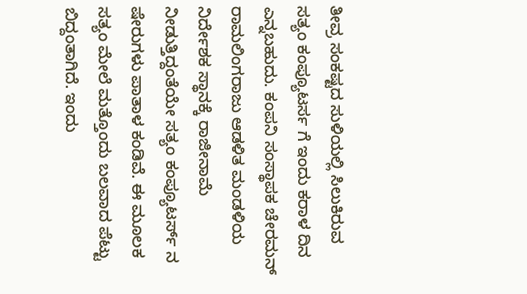ತೀವ್ರ ಸಂಕಷ್ಟದ ಸುಳಿಯಲ್ಲಿ ಸಿಲುಕಿರುವ ಸತ್ಯಂ ಕಂಪ್ಯೂಟರ್ಸ ಗೆ ಇಂದು ಕರಾಳ ದಿನ ಎನ್ನಬಹುದು. ಕಂಪನಿ ಸಂಸ್ಥಾಪಕ ಚೇರಮನ್ ರಾಮಲಿಂಗರಾಜು ಆಡಳಿತ ಮಂಡಳಿಯ ನಿರ್ದೇಶಕ ಸ್ಥಾನಕ್ಕೆ ರಾಜೀನಾಮೆ ನೀಡುತ್ತಿದ್ದಂತೆಯೇ ಸತ್ಯಂ ಕಂಪ್ಯೂಟರ್ಸ್ ನ ಷೇರುಗಳು ಪಾತಾಳ ಕಂಡಿವೆ. ಈ ಮೂಲಕ ಸತ್ಯಂ ಮೇಲೆ ಮತ್ತೊಂದು ಬಲವಾದ ಪೆಟ್ಟು ಬಿದ್ದಂತಾಗಿದೆ. ಇಂದು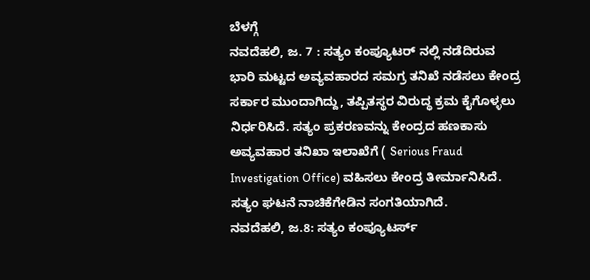ಬೆಳಗ್ಗೆ
ನವದೆಹಲಿ, ಜ. 7 : ಸತ್ಯಂ ಕಂಪ್ಯೂಟರ್ ನಲ್ಲಿ ನಡೆದಿರುವ ಭಾರಿ ಮಟ್ಟದ ಅವ್ಯವಹಾರದ ಸಮಗ್ರ ತನಿಖೆ ನಡೆಸಲು ಕೇಂದ್ರ ಸರ್ಕಾರ ಮುಂದಾಗಿದ್ದು, ತಪ್ಪಿತಸ್ಥರ ವಿರುದ್ಧ ಕ್ರಮ ಕೈಗೊಳ್ಳಲು ನಿರ್ಧರಿಸಿದೆ. ಸತ್ಯಂ ಪ್ರಕರಣವನ್ನು ಕೇಂದ್ರದ ಹಣಕಾಸು ಅವ್ಯವಹಾರ ತನಿಖಾ ಇಲಾಖೆಗೆ ( Serious Fraud Investigation Office) ವಹಿಸಲು ಕೇಂದ್ರ ತೀರ್ಮಾನಿಸಿದೆ. ಸತ್ಯಂ ಘಟನೆ ನಾಚಿಕೆಗೇಡಿನ ಸಂಗತಿಯಾಗಿದೆ.
ನವದೆಹಲಿ, ಜ.8: ಸತ್ಯಂ ಕಂಪ್ಯೂಟರ್ಸ್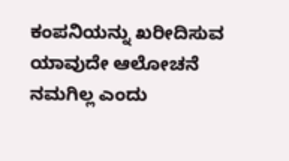ಕಂಪನಿಯನ್ನು ಖರೀದಿಸುವ ಯಾವುದೇ ಆಲೋಚನೆ ನಮಗಿಲ್ಲ ಎಂದು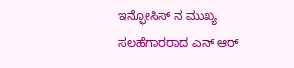ಇನ್ಫೋಸಿಸ್ ನ ಮುಖ್ಯ ಸಲಹೆಗಾರರಾದ ಎನ್ ಆರ್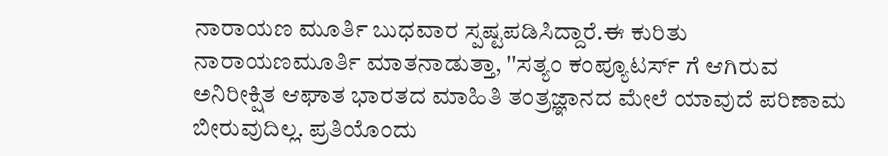ನಾರಾಯಣ ಮೂರ್ತಿ ಬುಧವಾರ ಸ್ಪಷ್ಟಪಡಿಸಿದ್ದಾರೆ.ಈ ಕುರಿತು ನಾರಾಯಣಮೂರ್ತಿ ಮಾತನಾಡುತ್ತಾ, ''ಸತ್ಯಂ ಕಂಪ್ಯೂಟರ್ಸ್ ಗೆ ಆಗಿರುವ ಅನಿರೀಕ್ಷಿತ ಆಘಾತ ಭಾರತದ ಮಾಹಿತಿ ತಂತ್ರಜ್ಞಾನದ ಮೇಲೆ ಯಾವುದೆ ಪರಿಣಾಮ ಬೀರುವುದಿಲ್ಲ. ಪ್ರತಿಯೊಂದು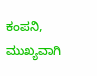ಕಂಪನಿ, ಮುಖ್ಯವಾಗಿ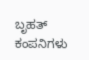ಬೃಹತ್ ಕಂಪನಿಗಳು